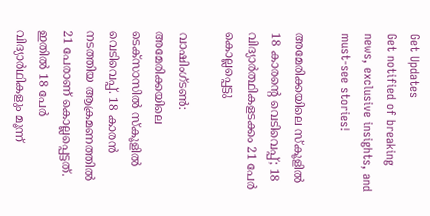Get Updates
Get notified of breaking news, exclusive insights, and must-see stories!

അമേരിക്കയിലെ സ്‌കൂളില്‍ 18 കാരന്റെ വെടിവെപ്പ്; 18 വിദ്യാര്‍ത്ഥികളടക്കം 21 പേര്‍ കൊല്ലപ്പെട്ടു

വാഷിംഗ്ടണ്‍: അമേരിക്കയിലെ ടെക്‌സാസില്‍ സ്‌കൂളില്‍ വെടിവെപ്പ്. 18 കാരന്‍ നടത്തിയ ആക്രമണത്തില്‍ 21 പേരാണ് കൊല്ലപ്പെട്ടത്. ഇതില്‍ 18 പേര്‍ വിദ്യാര്‍ഥികളും മൂന്ന്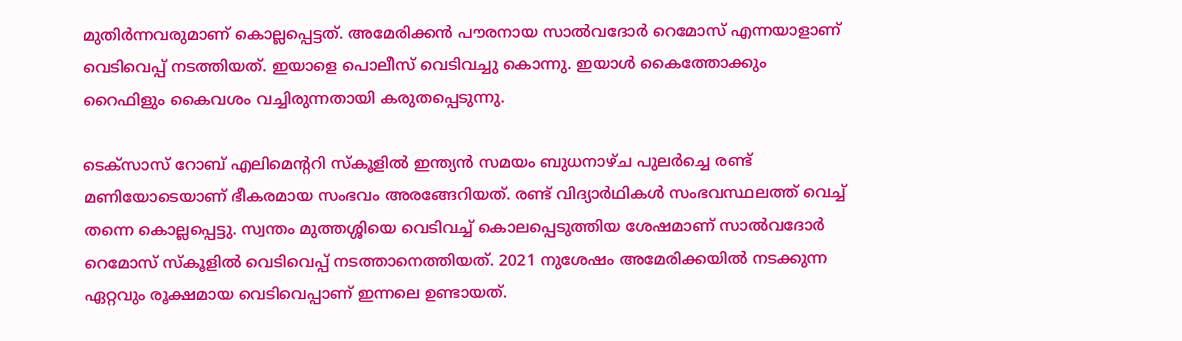മുതിര്‍ന്നവരുമാണ് കൊല്ലപ്പെട്ടത്. അമേരിക്കന്‍ പൗരനായ സാല്‍വദോര്‍ റെമോസ് എന്നയാളാണ് വെടിവെപ്പ് നടത്തിയത്. ഇയാളെ പൊലീസ് വെടിവച്ചു കൊന്നു. ഇയാള്‍ കൈത്തോക്കും റൈഫിളും കൈവശം വച്ചിരുന്നതായി കരുതപ്പെടുന്നു.

ടെക്‌സാസ് റോബ് എലിമെന്ററി സ്‌കൂളില്‍ ഇന്ത്യന്‍ സമയം ബുധനാഴ്ച പുലര്‍ച്ചെ രണ്ട് മണിയോടെയാണ് ഭീകരമായ സംഭവം അരങ്ങേറിയത്. രണ്ട് വിദ്യാര്‍ഥികള്‍ സംഭവസ്ഥലത്ത് വെച്ച് തന്നെ കൊല്ലപ്പെട്ടു. സ്വന്തം മുത്തശ്ശിയെ വെടിവച്ച് കൊലപ്പെടുത്തിയ ശേഷമാണ് സാല്‍വദോര്‍ റെമോസ് സ്‌കൂളില്‍ വെടിവെപ്പ് നടത്താനെത്തിയത്. 2021 നുശേഷം അമേരിക്കയില്‍ നടക്കുന്ന ഏറ്റവും രൂക്ഷമായ വെടിവെപ്പാണ് ഇന്നലെ ഉണ്ടായത്.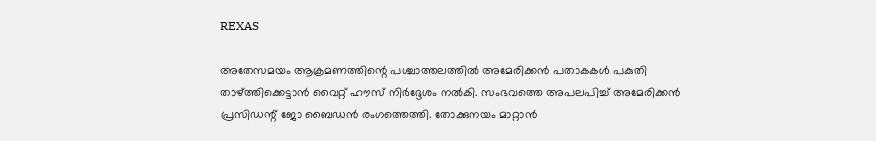REXAS

അതേസമയം ആക്രമണത്തിന്റെ പശ്ചാത്തലത്തില്‍ അമേരിക്കന്‍ പതാകകള്‍ പകുതി താഴ്ത്തിക്കെട്ടാന്‍ വൈറ്റ് ഹൗസ് നിര്‍ദ്ദേശം നല്‍കി. സംഭവത്തെ അപലപിച്ച് അമേരിക്കന്‍ പ്രസിഡന്റ് ജോ ബൈഡന്‍ രംഗത്തെത്തി. തോക്കുനയം മാറ്റാന്‍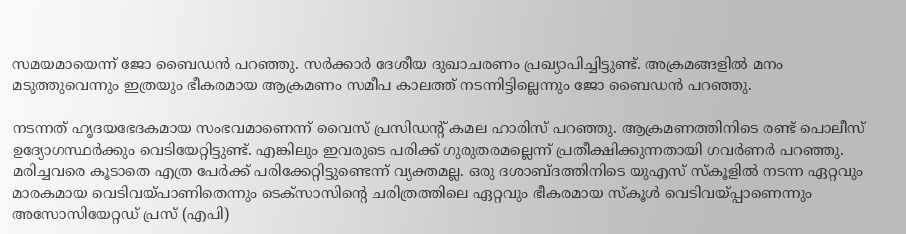സമയമായെന്ന് ജോ ബൈഡന്‍ പറഞ്ഞു. സര്‍ക്കാര്‍ ദേശീയ ദുഖാചരണം പ്രഖ്യാപിച്ചിട്ടുണ്ട്. അക്രമങ്ങളില്‍ മനം മടുത്തുവെന്നും ഇത്രയും ഭീകരമായ ആക്രമണം സമീപ കാലത്ത് നടന്നിട്ടില്ലെന്നും ജോ ബൈഡന്‍ പറഞ്ഞു.

നടന്നത് ഹൃദയഭേദകമായ സംഭവമാണെന്ന് വൈസ് പ്രസിഡന്റ് കമല ഹാരിസ് പറഞ്ഞു. ആക്രമണത്തിനിടെ രണ്ട് പൊലീസ് ഉദ്യോഗസ്ഥര്‍ക്കും വെടിയേറ്റിട്ടുണ്ട്. എങ്കിലും ഇവരുടെ പരിക്ക് ഗുരുതരമല്ലെന്ന് പ്രതീക്ഷിക്കുന്നതായി ഗവര്‍ണര്‍ പറഞ്ഞു. മരിച്ചവരെ കൂടാതെ എത്ര പേര്‍ക്ക് പരിക്കേറ്റിട്ടുണ്ടെന്ന് വ്യക്തമല്ല. ഒരു ദശാബ്ദത്തിനിടെ യുഎസ് സ്‌കൂളില്‍ നടന്ന ഏറ്റവും മാരകമായ വെടിവയ്പാണിതെന്നും ടെക്‌സാസിന്റെ ചരിത്രത്തിലെ ഏറ്റവും ഭീകരമായ സ്‌കൂള്‍ വെടിവയ്പ്പാണെന്നും അസോസിയേറ്റഡ് പ്രസ് (എപി)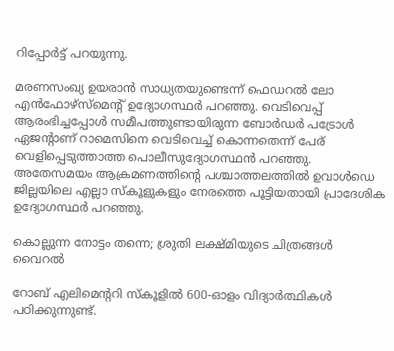റിപ്പോര്‍ട്ട് പറയുന്നു.

മരണസംഖ്യ ഉയരാന്‍ സാധ്യതയുണ്ടെന്ന് ഫെഡറല്‍ ലോ എന്‍ഫോഴ്സ്മെന്റ് ഉദ്യോഗസ്ഥര്‍ പറഞ്ഞു. വെടിവെപ്പ് ആരംഭിച്ചപ്പോള്‍ സമീപത്തുണ്ടായിരുന്ന ബോര്‍ഡര്‍ പട്രോള്‍ ഏജന്റാണ് റാമെസിനെ വെടിവെച്ച് കൊന്നതെന്ന് പേര് വെളിപ്പെടുത്താത്ത പൊലീസുദ്യോഗസ്ഥന്‍ പറഞ്ഞു. അതേസമയം ആക്രമണത്തിന്റെ പശ്ചാത്തലത്തില്‍ ഉവാള്‍ഡെ ജില്ലയിലെ എല്ലാ സ്‌കൂളുകളും നേരത്തെ പൂട്ടിയതായി പ്രാദേശിക ഉദ്യോഗസ്ഥര്‍ പറഞ്ഞു.

കൊല്ലുന്ന നോട്ടം തന്നെ; ശ്രുതി ലക്ഷ്മിയുടെ ചിത്രങ്ങള്‍ വൈറല്‍

റോബ് എലിമെന്ററി സ്‌കൂളില്‍ 600-ഓളം വിദ്യാര്‍ത്ഥികള്‍ പഠിക്കുന്നുണ്ട്.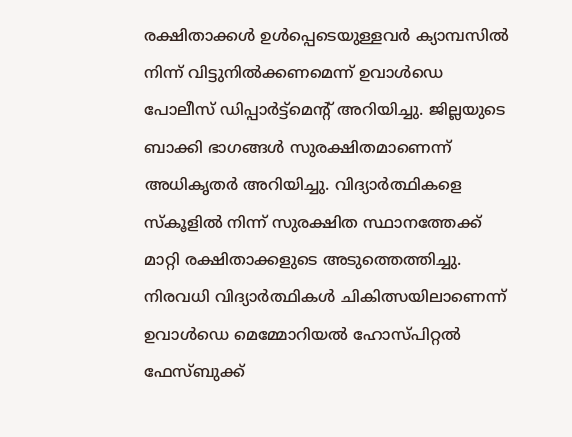രക്ഷിതാക്കള്‍ ഉള്‍പ്പെടെയുള്ളവര്‍ ക്യാമ്പസില്‍ നിന്ന് വിട്ടുനില്‍ക്കണമെന്ന് ഉവാള്‍ഡെ പോലീസ് ഡിപ്പാര്‍ട്ട്മെന്റ് അറിയിച്ചു. ജില്ലയുടെ ബാക്കി ഭാഗങ്ങള്‍ സുരക്ഷിതമാണെന്ന് അധികൃതര്‍ അറിയിച്ചു. വിദ്യാര്‍ത്ഥികളെ സ്‌കൂളില്‍ നിന്ന് സുരക്ഷിത സ്ഥാനത്തേക്ക് മാറ്റി രക്ഷിതാക്കളുടെ അടുത്തെത്തിച്ചു. നിരവധി വിദ്യാര്‍ത്ഥികള്‍ ചികിത്സയിലാണെന്ന് ഉവാള്‍ഡെ മെമ്മോറിയല്‍ ഹോസ്പിറ്റല്‍ ഫേസ്ബുക്ക്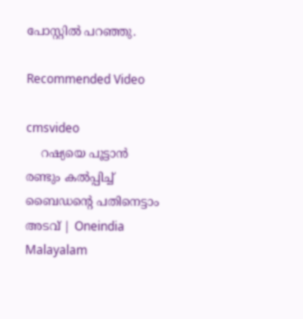പോസ്റ്റില്‍ പറഞ്ഞു.

Recommended Video

cmsvideo
    റഷ്യയെ പൂട്ടാൻ രണ്ടും കൽപ്പിച്ച് ബൈഡന്റെ പതിനെട്ടാം അടവ് | Oneindia Malayalam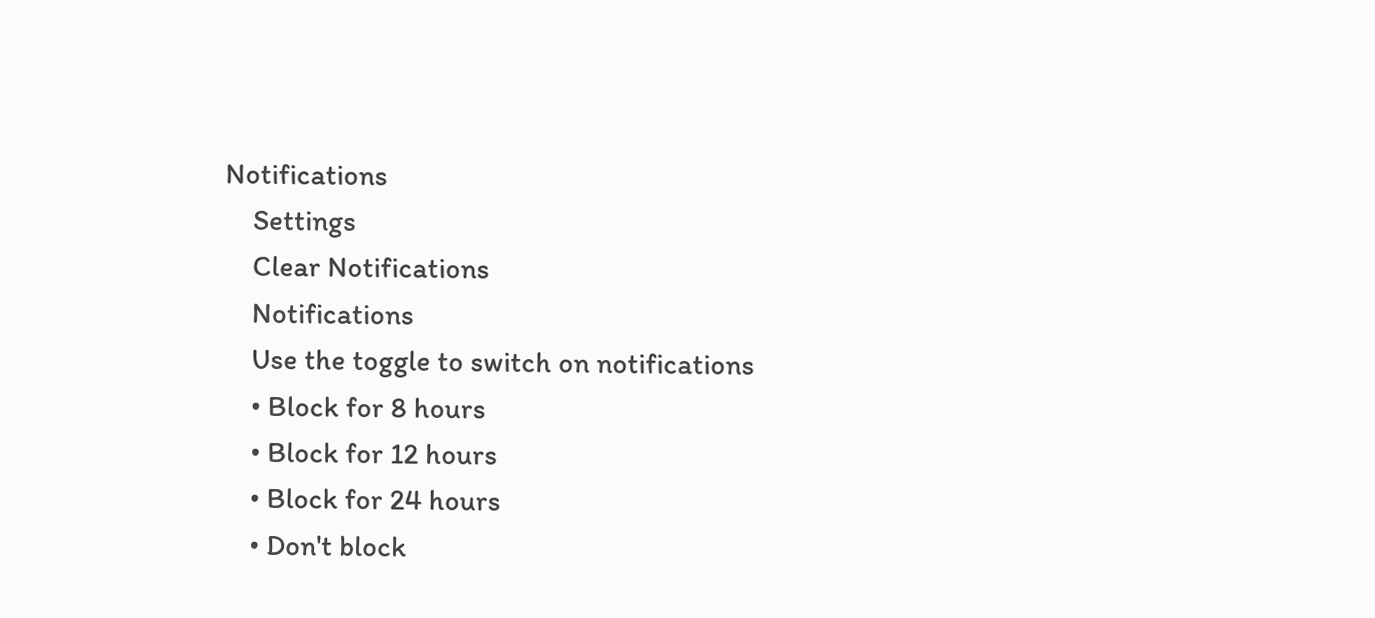Notifications
    Settings
    Clear Notifications
    Notifications
    Use the toggle to switch on notifications
    • Block for 8 hours
    • Block for 12 hours
    • Block for 24 hours
    • Don't block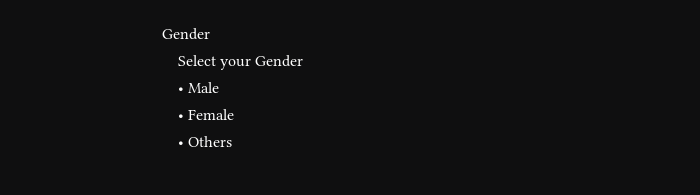Gender
    Select your Gender
    • Male
    • Female
    • Others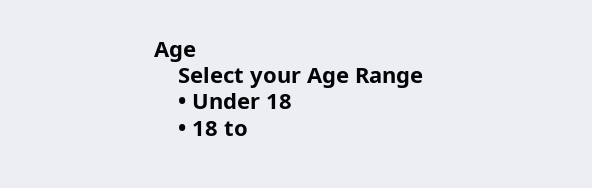Age
    Select your Age Range
    • Under 18
    • 18 to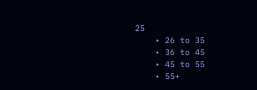25
    • 26 to 35
    • 36 to 45
    • 45 to 55
    • 55+